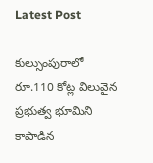Latest Post

కుల్సుంపురాలో రూ.110 కోట్ల విలువైన ప్రభుత్వ భూమిని కాపాడిన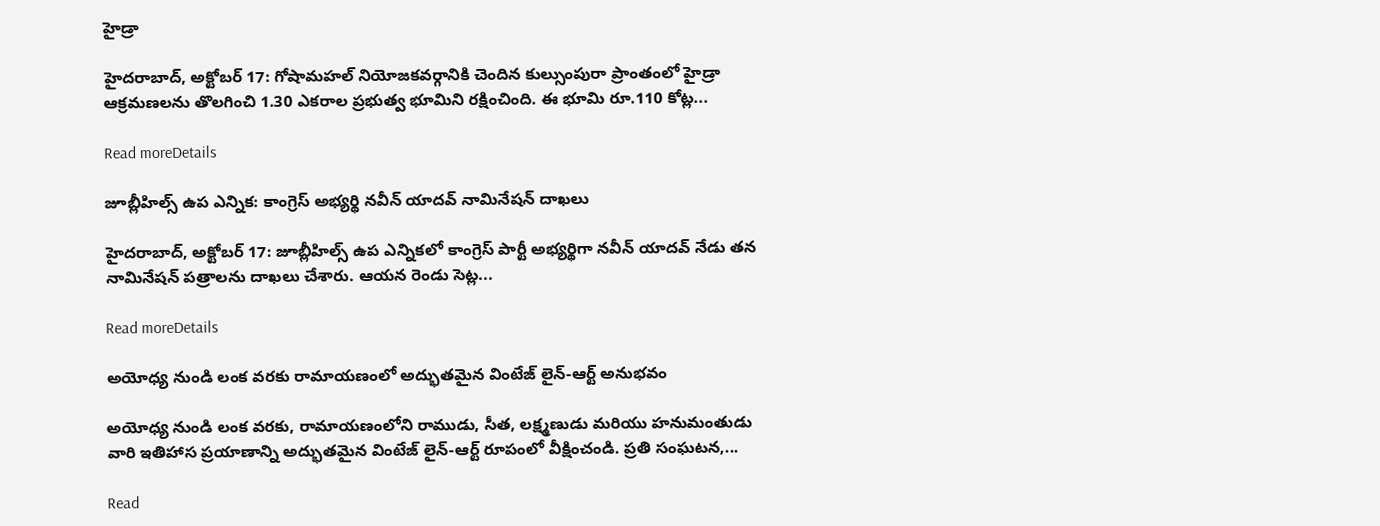హైడ్రా

హైదరాబాద్, అక్టోబర్ 17: గోషామహల్ నియోజకవర్గానికి చెందిన కుల్సుంపురా ప్రాంతంలో హైడ్రా ఆక్రమణలను తొలగించి 1.30 ఎకరాల ప్రభుత్వ భూమిని రక్షించింది. ఈ భూమి రూ.110 కోట్ల...

Read moreDetails

జూబ్లీహిల్స్ ఉప ఎన్నిక: కాంగ్రెస్ అభ్యర్థి నవీన్ యాదవ్ నామినేషన్ దాఖలు

హైదరాబాద్, అక్టోబర్ 17: జూబ్లీహిల్స్ ఉప ఎన్నికలో కాంగ్రెస్ పార్టీ అభ్యర్థిగా నవీన్ యాదవ్ నేడు తన నామినేషన్ పత్రాలను దాఖలు చేశారు. ఆయన రెండు సెట్ల...

Read moreDetails

అయోధ్య నుండి లంక వరకు రామాయణంలో అద్భుతమైన వింటేజ్ లైన్-ఆర్ట్ అనుభవం

అయోధ్య నుండి లంక వరకు, రామాయణంలోని రాముడు, సీత, లక్ష్మణుడు మరియు హనుమంతుడు వారి ఇతిహాస ప్రయాణాన్ని అద్భుతమైన వింటేజ్ లైన్-ఆర్ట్ రూపంలో వీక్షించండి. ప్రతి సంఘటన,...

Read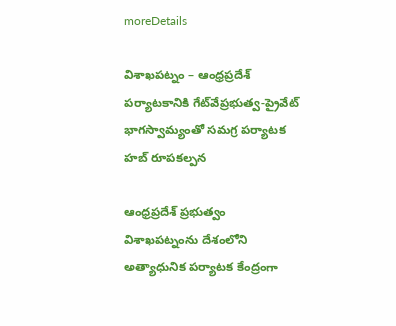moreDetails

విశాఖపట్నం – ఆంధ్రప్రదేశ్ పర్యాటకానికి గేట్‌వేప్రభుత్వ-ప్రైవేట్ భాగస్వామ్యంతో సమగ్ర పర్యాటక హబ్ రూపకల్పన

ఆంధ్రప్రదేశ్ ప్రభుత్వం విశాఖపట్నంను దేశంలోని అత్యాధునిక పర్యాటక కేంద్రంగా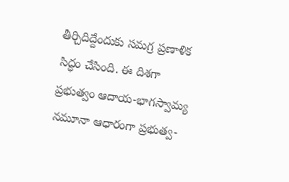తీర్చిదిద్దేందుకు సమగ్ర ప్రణాళిక సిద్ధం చేసింది. ఈ దిశగా ప్రభుత్వం ఆదాయ-భాగస్వామ్య నమూనా ఆధారంగా ప్రభుత్వ-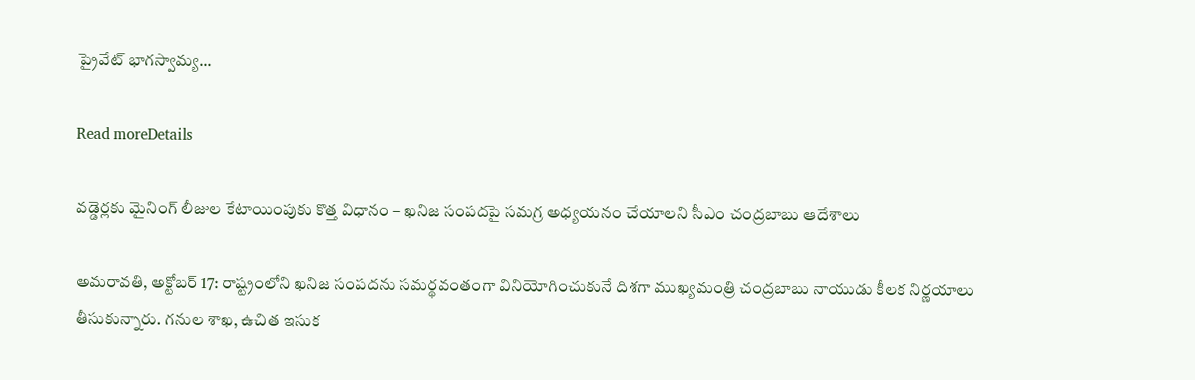ప్రైవేట్ భాగస్వామ్య...

Read moreDetails

వడ్డెర్లకు మైనింగ్ లీజుల కేటాయింపుకు కొత్త విధానం – ఖనిజ సంపదపై సమగ్ర అధ్యయనం చేయాలని సీఎం చంద్రబాబు ఆదేశాలు

అమరావతి, అక్టోబర్ 17: రాష్ట్రంలోని ఖనిజ సంపదను సమర్థవంతంగా వినియోగించుకునే దిశగా ముఖ్యమంత్రి చంద్రబాబు నాయుడు కీలక నిర్ణయాలు తీసుకున్నారు. గనుల శాఖ, ఉచిత ఇసుక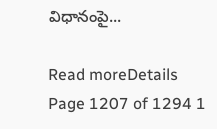విధానంపై...

Read moreDetails
Page 1207 of 1294 1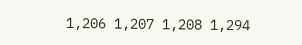1,206 1,207 1,208 1,294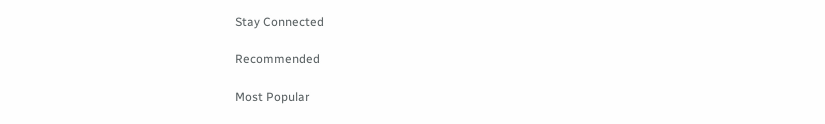Stay Connected

Recommended

Most Popular